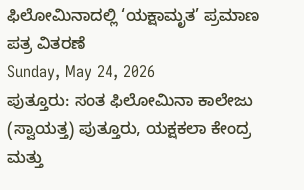ಫಿಲೋಮಿನಾದಲ್ಲಿ ‘ಯಕ್ಷಾಮೃತ’ ಪ್ರಮಾಣ ಪತ್ರ ವಿತರಣೆ
Sunday, May 24, 2026
ಪುತ್ತೂರು: ಸಂತ ಫಿಲೋಮಿನಾ ಕಾಲೇಜು (ಸ್ವಾಯತ್ತ) ಪುತ್ತೂರು, ಯಕ್ಷಕಲಾ ಕೇಂದ್ರ ಮತ್ತು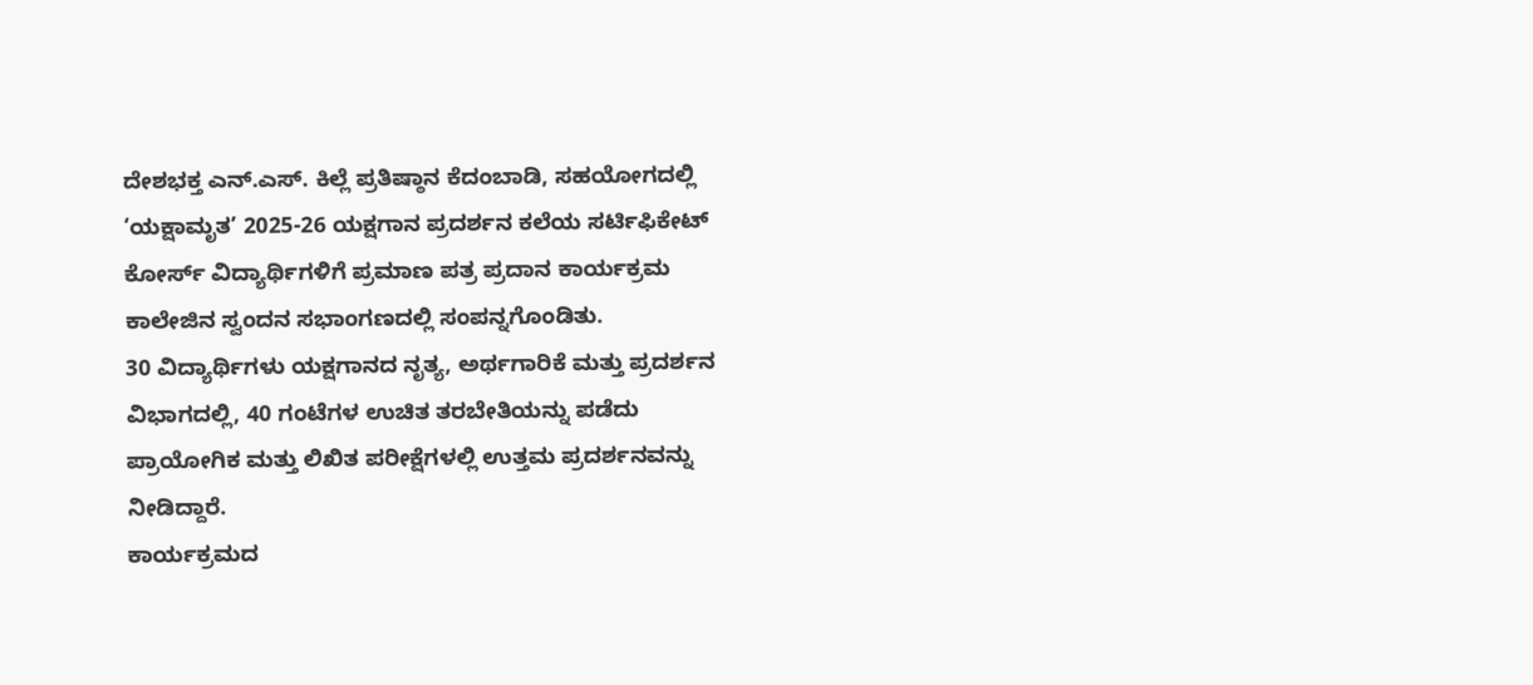ದೇಶಭಕ್ತ ಎನ್.ಎಸ್. ಕಿಲ್ಲೆ ಪ್ರತಿಷ್ಠಾನ ಕೆದಂಬಾಡಿ, ಸಹಯೋಗದಲ್ಲಿ ‘ಯಕ್ಷಾಮೃತ’ 2025-26 ಯಕ್ಷಗಾನ ಪ್ರದರ್ಶನ ಕಲೆಯ ಸರ್ಟಿಫಿಕೇಟ್ ಕೋರ್ಸ್ ವಿದ್ಯಾರ್ಥಿಗಳಿಗೆ ಪ್ರಮಾಣ ಪತ್ರ ಪ್ರದಾನ ಕಾರ್ಯಕ್ರಮ ಕಾಲೇಜಿನ ಸ್ವಂದನ ಸಭಾಂಗಣದಲ್ಲಿ ಸಂಪನ್ನಗೊಂಡಿತು.
30 ವಿದ್ಯಾರ್ಥಿಗಳು ಯಕ್ಷಗಾನದ ನೃತ್ಯ, ಅರ್ಥಗಾರಿಕೆ ಮತ್ತು ಪ್ರದರ್ಶನ ವಿಭಾಗದಲ್ಲಿ, 40 ಗಂಟೆಗಳ ಉಚಿತ ತರಬೇತಿಯನ್ನು ಪಡೆದು ಪ್ರಾಯೋಗಿಕ ಮತ್ತು ಲಿಖಿತ ಪರೀಕ್ಷೆಗಳಲ್ಲಿ ಉತ್ತಮ ಪ್ರದರ್ಶನವನ್ನು ನೀಡಿದ್ದಾರೆ.
ಕಾರ್ಯಕ್ರಮದ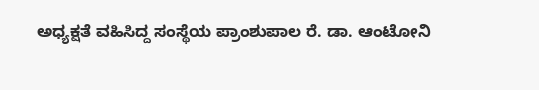ಅಧ್ಯಕ್ಷತೆ ವಹಿಸಿದ್ದ ಸಂಸ್ಥೆಯ ಪ್ರಾಂಶುಪಾಲ ರೆ. ಡಾ. ಆಂಟೋನಿ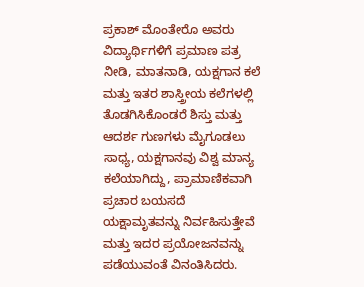ಪ್ರಕಾಶ್ ಮೊಂತೇರೊ ಅವರು ವಿದ್ಯಾರ್ಥಿಗಳಿಗೆ ಪ್ರಮಾಣ ಪತ್ರ ನೀಡಿ, ಮಾತನಾಡಿ, ಯಕ್ಷಗಾನ ಕಲೆ ಮತ್ತು ಇತರ ಶಾಸ್ತ್ರೀಯ ಕಲೆಗಳಲ್ಲಿ ತೊಡಗಿಸಿಕೊಂಡರೆ ಶಿಸ್ತು ಮತ್ತು ಆದರ್ಶ ಗುಣಗಳು ಮೈಗೂಡಲು ಸಾಧ್ಯ, ಯಕ್ಷಗಾನವು ವಿಶ್ವ ಮಾನ್ಯ ಕಲೆಯಾಗಿದ್ದು, ಪ್ರಾಮಾಣಿಕವಾಗಿ ಪ್ರಚಾರ ಬಯಸದೆ ಯಕ್ಷಾಮೃತವನ್ನು ನಿರ್ವಹಿಸುತ್ತೇವೆ ಮತ್ತು ಇದರ ಪ್ರಯೋಜನವನ್ನು ಪಡೆಯುವಂತೆ ವಿನಂತಿಸಿದರು.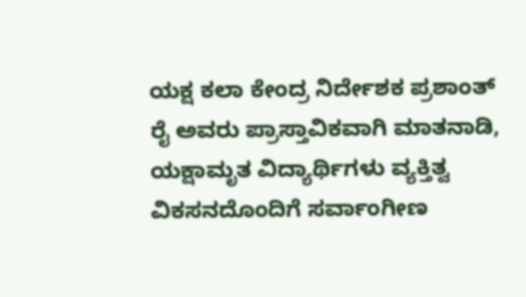ಯಕ್ಷ ಕಲಾ ಕೇಂದ್ರ ನಿರ್ದೇಶಕ ಪ್ರಶಾಂತ್ ರೈ ಅವರು ಪ್ರಾಸ್ತಾವಿಕವಾಗಿ ಮಾತನಾಡಿ, ಯಕ್ಷಾಮೃತ ವಿದ್ಯಾರ್ಥಿಗಳು ವ್ಯಕ್ತಿತ್ವ ವಿಕಸನದೊಂದಿಗೆ ಸರ್ವಾಂಗೀಣ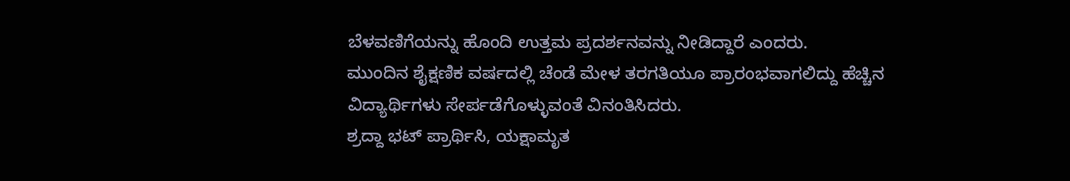ಬೆಳವಣಿಗೆಯನ್ನು ಹೊಂದಿ ಉತ್ತಮ ಪ್ರದರ್ಶನವನ್ನು ನೀಡಿದ್ದಾರೆ ಎಂದರು.
ಮುಂದಿನ ಶೈಕ್ಷಣಿಕ ವರ್ಷದಲ್ಲಿ ಚೆಂಡೆ ಮೇಳ ತರಗತಿಯೂ ಪ್ರಾರಂಭವಾಗಲಿದ್ದು ಹೆಚ್ಚಿನ ವಿದ್ಯಾರ್ಥಿಗಳು ಸೇರ್ಪಡೆಗೊಳ್ಳುವಂತೆ ವಿನಂತಿಸಿದರು.
ಶ್ರದ್ದಾ ಭಟ್ ಪ್ರಾರ್ಥಿಸಿ, ಯಕ್ಷಾಮೃತ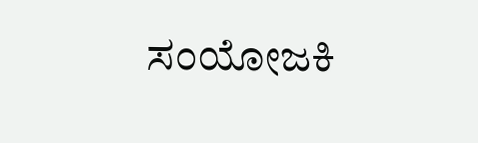ಸಂಯೋಜಕಿ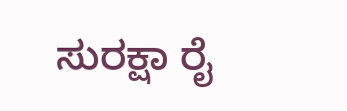ಸುರಕ್ಷಾ ರೈ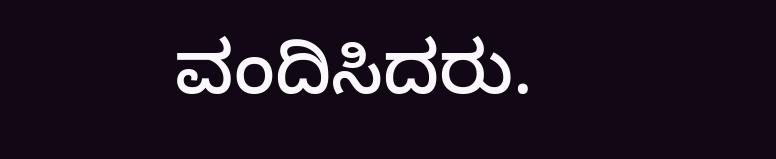ವಂದಿಸಿದರು.